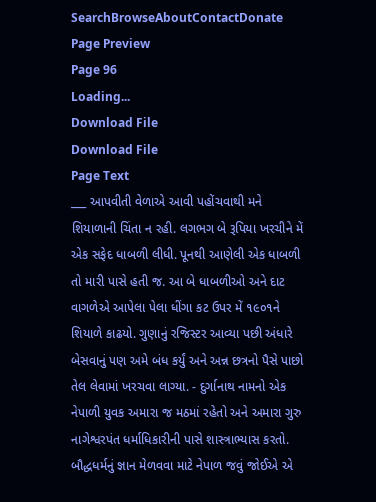SearchBrowseAboutContactDonate
Page Preview
Page 96
Loading...
Download File
Download File
Page Text
___ આપવીતી વેળાએ આવી પહોંચવાથી મને શિયાળાની ચિંતા ન રહી. લગભગ બે રૂપિયા ખરચીને મેં એક સફેદ ધાબળી લીધી. પૂનથી આણેલી એક ધાબળી તો મારી પાસે હતી જ. આ બે ધાબળીઓ અને દાટ વાગળેએ આપેલા પેલા ધીંગા કટ ઉપર મેં ૧૯૦૧ને શિયાળે કાઢયો. ગુણાનું રજિસ્ટર આવ્યા પછી અંધારે બેસવાનું પણ અમે બંધ કર્યું અને અન્ન છત્રનો પૈસે પાછો તેલ લેવામાં ખરચવા લાગ્યા. - દુર્ગાનાથ નામનો એક નેપાળી યુવક અમારા જ મઠમાં રહેતો અને અમારા ગુરુ નાગેશ્વરપંત ધર્માધિકારીની પાસે શાસ્ત્રાભ્યાસ કરતો. બૌદ્ધધર્મનું જ્ઞાન મેળવવા માટે નેપાળ જવું જોઈએ એ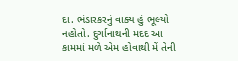દા. ભંડારકરનું વાક્ય હું ભૂલ્યો નહોતો. દુર્ગાનાથની મદદ આ કામમાં મળે એમ હોવાથી મેં તેની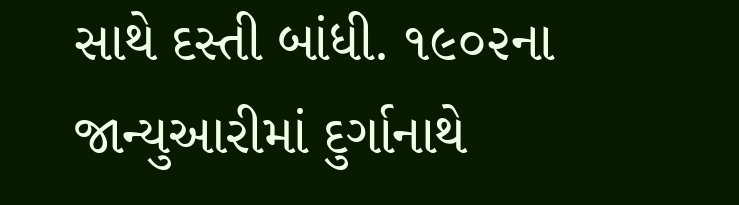સાથે દસ્તી બાંધી. ૧૯૦૨ના જાન્યુઆરીમાં દુર્ગાનાથે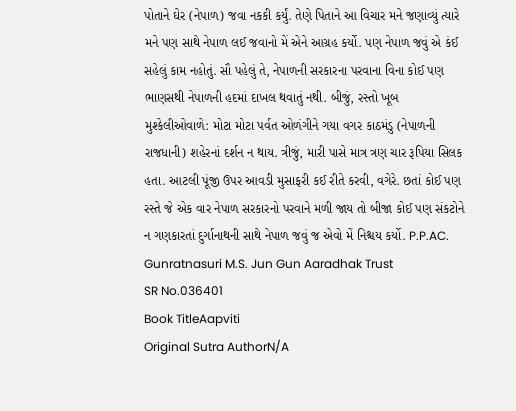પોતાને ઘેર (નેપાળ) જવા નકકી કર્યું. તેણે પિતાને આ વિચાર મને જણાવ્યું ત્યારે મને પણ સાથે નેપાળ લઈ જવાનો મેં એને આગ્રહ કર્યો. પણ નેપાળ જવું એ કંઈ સહેલું કામ નહોતું. સૌ પહેલું તે, નેપાળની સરકારના પરવાના વિના કોઈ પણ ભાણસથી નેપાળની હદમાં દાખલ થવાતું નથી. બીજું, રસ્તો ખૂબ મુશ્કેલીઓવાળે: મોટા મોટા પર્વત ઓળંગીને ગયા વગર કાઠમંડુ (નેપાળની રાજધાની) શહેરનાં દર્શન ન થાય. ત્રીજું, મારી પાસે માત્ર ત્રણ ચાર રૂપિયા સિલક હતા. આટલી પૂંજી ઉપર આવડી મુસાફરી કઈ રીતે કરવી, વગેરે. છતાં કોઈ પણ રસ્તે જે એક વાર નેપાળ સરકારનો પરવાને મળી જાય તો બીજા કોઈ પણ સંકટોને ન ગણકારતાં દુર્ગાનાથની સાથે નેપાળ જવું જ એવો મેં નિશ્ચય કર્યો. P.P.AC. Gunratnasuri M.S. Jun Gun Aaradhak Trust
SR No.036401
Book TitleAapviti
Original Sutra AuthorN/A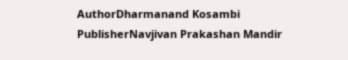AuthorDharmanand Kosambi
PublisherNavjivan Prakashan Mandir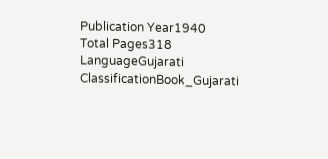Publication Year1940
Total Pages318
LanguageGujarati
ClassificationBook_Gujarati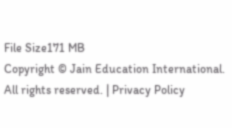File Size171 MB
Copyright © Jain Education International. All rights reserved. | Privacy Policy